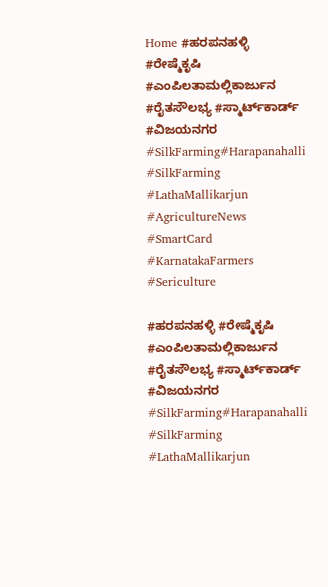Home #ಹರಪನಹಳ್ಳಿ #ರೇಷ್ಮೆಕೃಷಿ #ಎಂಪಿಲತಾಮಲ್ಲಿಕಾರ್ಜುನ #ರೈತಸೌಲಭ್ಯ #ಸ್ಮಾರ್ಟ್‌ಕಾರ್ಡ್ #ವಿಜಯನಗರ #SilkFarming#Harapanahalli #SilkFarming #LathaMallikarjun #AgricultureNews #SmartCard #KarnatakaFarmers #Sericulture

#ಹರಪನಹಳ್ಳಿ #ರೇಷ್ಮೆಕೃಷಿ #ಎಂಪಿಲತಾಮಲ್ಲಿಕಾರ್ಜುನ #ರೈತಸೌಲಭ್ಯ #ಸ್ಮಾರ್ಟ್‌ಕಾರ್ಡ್ #ವಿಜಯನಗರ #SilkFarming#Harapanahalli #SilkFarming #LathaMallikarjun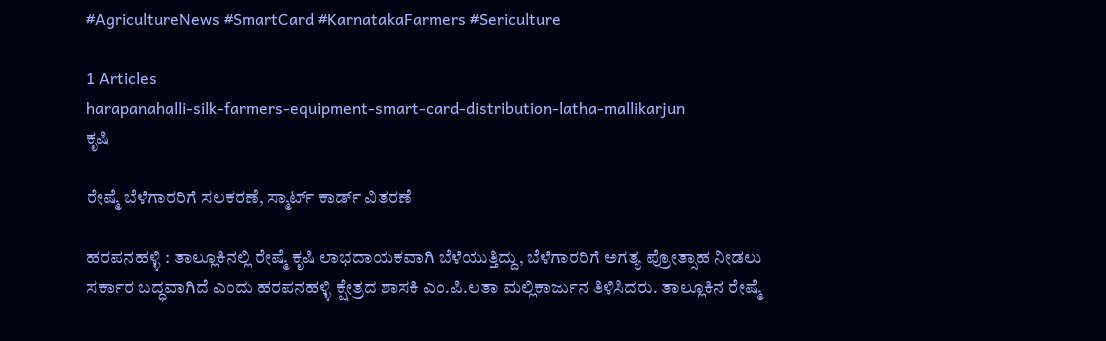#AgricultureNews #SmartCard #KarnatakaFarmers #Sericulture

1 Articles
harapanahalli-silk-farmers-equipment-smart-card-distribution-latha-mallikarjun
ಕೃಷಿ

ರೇಷ್ಮೆ ಬೆಳೆಗಾರರಿಗೆ ಸಲಕರಣೆ, ಸ್ಮಾರ್ಟ್ ಕಾರ್ಡ್ ವಿತರಣೆ

ಹರಪನಹಳ್ಳಿ : ತಾಲ್ಲೂಕಿನಲ್ಲಿ ರೇಷ್ಮೆ ಕೃಷಿ ಲಾಭದಾಯಕವಾಗಿ ಬೆಳೆಯುತ್ತಿದ್ದು, ಬೆಳೆಗಾರರಿಗೆ ಅಗತ್ಯ ಪ್ರೋತ್ಸಾಹ ನೀಡಲು ಸರ್ಕಾರ ಬದ್ಧವಾಗಿದೆ ಎಂದು ಹರಪನಹಳ್ಳಿ ಕ್ಷೇತ್ರದ ಶಾಸಕಿ ಎಂ.ಪಿ.ಲತಾ ಮಲ್ಲಿಕಾರ್ಜುನ ತಿಳಿಸಿದರು. ತಾಲ್ಲೂಕಿನ ರೇಷ್ಮೆ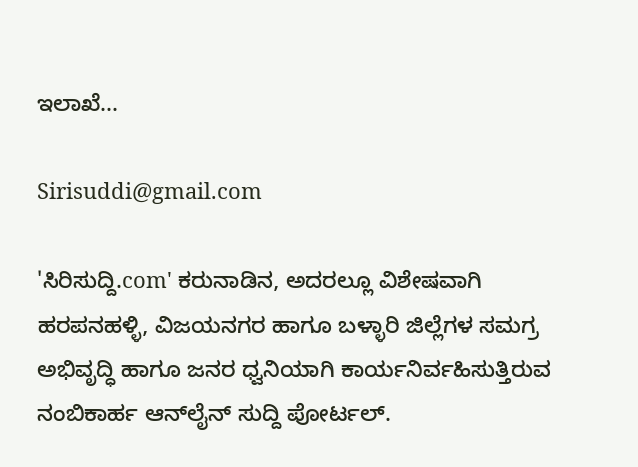ಇಲಾಖೆ...

Sirisuddi@gmail.com

'ಸಿರಿಸುದ್ದಿ.com' ಕರುನಾಡಿನ, ಅದರಲ್ಲೂ ವಿಶೇಷವಾಗಿ ಹರಪನಹಳ್ಳಿ, ವಿಜಯನಗರ ಹಾಗೂ ಬಳ್ಳಾರಿ ಜಿಲ್ಲೆಗಳ ಸಮಗ್ರ ಅಭಿವೃದ್ಧಿ ಹಾಗೂ ಜನರ ಧ್ವನಿಯಾಗಿ ಕಾರ್ಯನಿರ್ವಹಿಸುತ್ತಿರುವ ನಂಬಿಕಾರ್ಹ ಆನ್‌ಲೈನ್ ಸುದ್ದಿ ಪೋರ್ಟಲ್.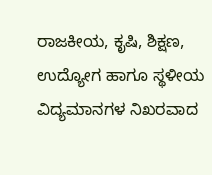ರಾಜಕೀಯ, ಕೃಷಿ, ಶಿಕ್ಷಣ, ಉದ್ಯೋಗ ಹಾಗೂ ಸ್ಥಳೀಯ ವಿದ್ಯಮಾನಗಳ ನಿಖರವಾದ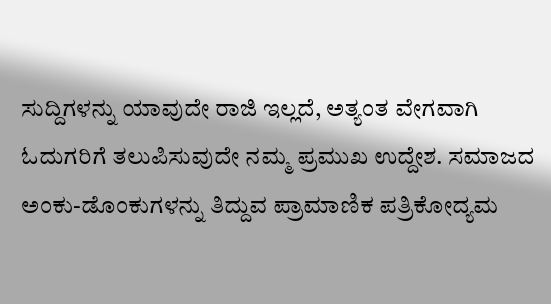ಸುದ್ದಿಗಳನ್ನು ಯಾವುದೇ ರಾಜಿ ಇಲ್ಲದೆ, ಅತ್ಯಂತ ವೇಗವಾಗಿ ಓದುಗರಿಗೆ ತಲುಪಿಸುವುದೇ ನಮ್ಮ ಪ್ರಮುಖ ಉದ್ದೇಶ. ಸಮಾಜದ ಅಂಕು-ಡೊಂಕುಗಳನ್ನು ತಿದ್ದುವ ಪ್ರಾಮಾಣಿಕ ಪತ್ರಿಕೋದ್ಯಮ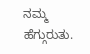ನಮ್ಮ ಹೆಗ್ಗುರುತು.